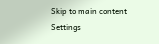Skip to main content
Settings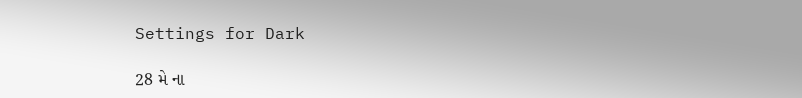Settings for Dark

28 મે ના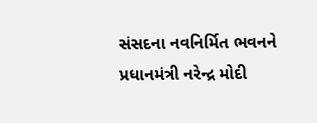સંસદના નવનિર્મિત ભવનને પ્રધાનમંત્રી નરેન્દ્ર મોદી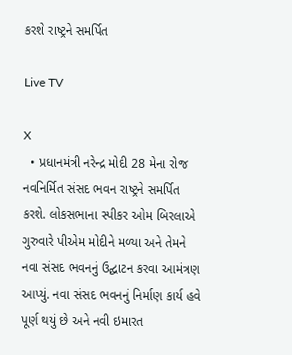કરશે રાષ્ટ્રને સમર્પિત

Live TV

X
  • પ્રધાનમંત્રી નરેન્દ્ર મોદી 28 મેના રોજ નવનિર્મિત સંસદ ભવન રાષ્ટ્રને સમર્પિત કરશે. લોકસભાના સ્પીકર ઓમ બિરલાએ ગુરુવારે પીએમ મોદીને મળ્યા અને તેમને નવા સંસદ ભવનનું ઉદ્ઘાટન કરવા આમંત્રણ આપ્યું. નવા સંસદ ભવનનું નિર્માણ કાર્ય હવે પૂર્ણ થયું છે અને નવી ઇમારત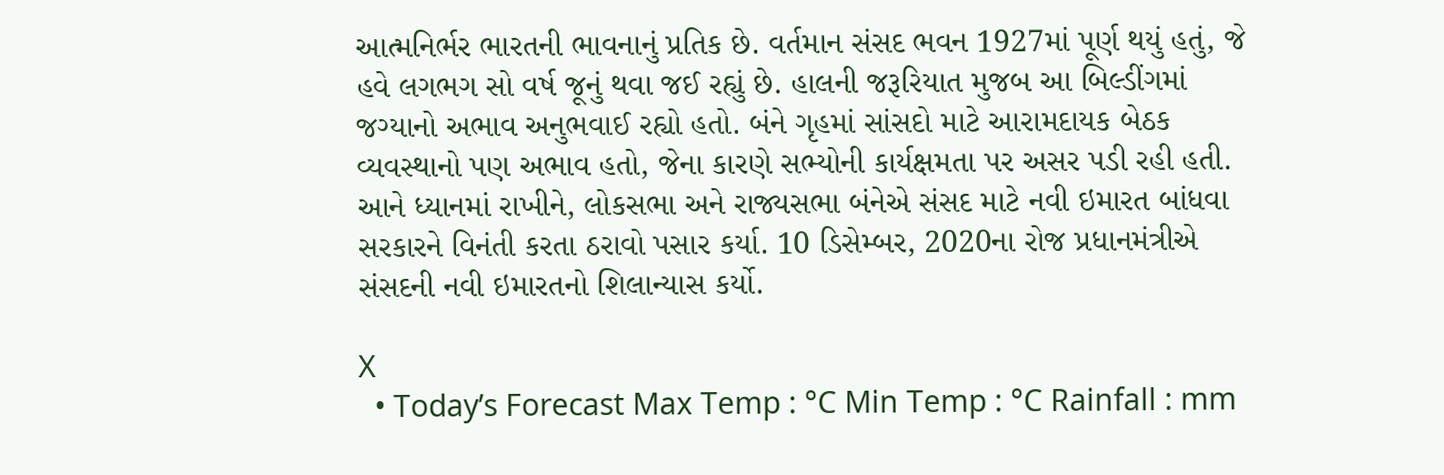આત્મનિર્ભર ભારતની ભાવનાનું પ્રતિક છે. વર્તમાન સંસદ ભવન 1927માં પૂર્ણ થયું હતું, જે હવે લગભગ સો વર્ષ જૂનું થવા જઈ રહ્યું છે. હાલની જરૂરિયાત મુજબ આ બિલ્ડીંગમાં જગ્યાનો અભાવ અનુભવાઈ રહ્યો હતો. બંને ગૃહમાં સાંસદો માટે આરામદાયક બેઠક વ્યવસ્થાનો પણ અભાવ હતો, જેના કારણે સભ્યોની કાર્યક્ષમતા પર અસર પડી રહી હતી. આને ધ્યાનમાં રાખીને, લોકસભા અને રાજ્યસભા બંનેએ સંસદ માટે નવી ઇમારત બાંધવા સરકારને વિનંતી કરતા ઠરાવો પસાર કર્યા. 10 ડિસેમ્બર, 2020ના રોજ પ્રધાનમંત્રીએ સંસદની નવી ઇમારતનો શિલાન્યાસ કર્યો.

X
  • Today’s Forecast Max Temp : °C Min Temp : °C Rainfall : mm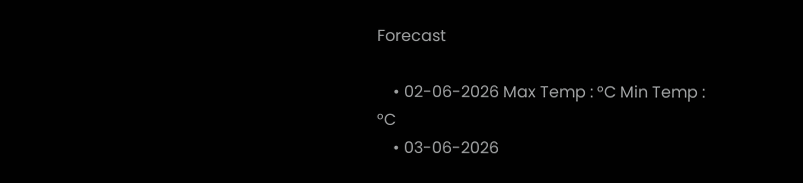Forecast

    • 02-06-2026 Max Temp : °C Min Temp : °C
    • 03-06-2026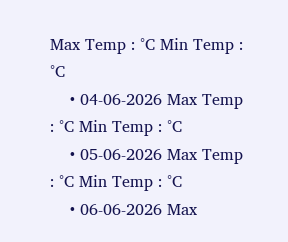Max Temp : °C Min Temp : °C
    • 04-06-2026 Max Temp : °C Min Temp : °C
    • 05-06-2026 Max Temp : °C Min Temp : °C
    • 06-06-2026 Max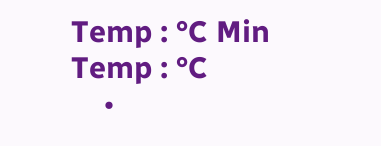Temp : °C Min Temp : °C
    •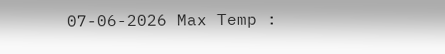07-06-2026 Max Temp :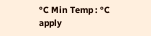°C Min Temp : °C
apply